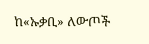ከ«ኡቃቢ» ለውጦች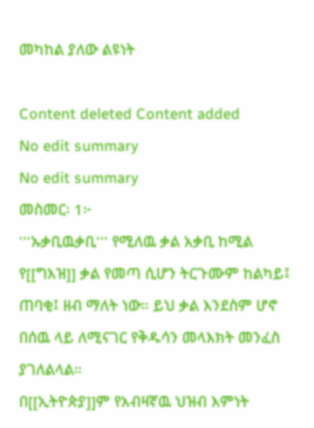መካከል ያለው ልዩነት

Content deleted Content added
No edit summary
No edit summary
መስመር፡ 1፦
'''ኡቃቢዉቃቢ''' የሚለዉ ቃል አቃቢ ከሚል የ[[ግእዝ]] ቃል የመጣ ሲሆን ትርጉሙም ከልካይ፤ ጠባቂ፤ ዘብ ማለት ነው። ይህ ቃል እንደስም ሆኖ በሰዉ ላይ ለሚናገር የቅዱሳን መላእክት መንፈስ ያገለልላል።
በ[[ኢትዮጵያ]]ም የአብዛኛዉ ህዝብ እምነት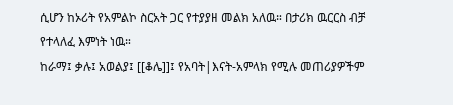ሲሆን ከኦሪት የአምልኮ ስርአት ጋር የተያያዘ መልክ አለዉ። በታሪክ ዉርርስ ብቻ የተላለፈ እምነት ነዉ።
ከራማ፤ ቃሉ፤ አወልያ፤ [[ቆሌ]]፤ የአባት|እናት-አምላክ የሚሉ መጠሪያዎችም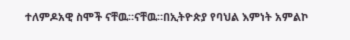ተለምዶአዊ ስሞች ናቸዉ።ናቸዉ።በኢትዮጵያ የባህል እምነት አምልኮ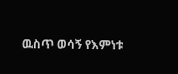ዉስጥ ወሳኝ የእምነቱ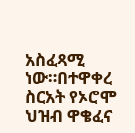አስፈጻሚ ነው።በተዋቀረ ስርአት የኦሮሞ ህዝብ ዋቄፈና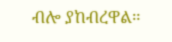ብሎ ያከብረዋል።